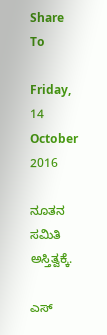Share To

Friday, 14 October 2016

ನೂತನ ಸಮಿತಿ ಅಸ್ತಿತ್ವಕ್ಕೆ.

ಎಸ್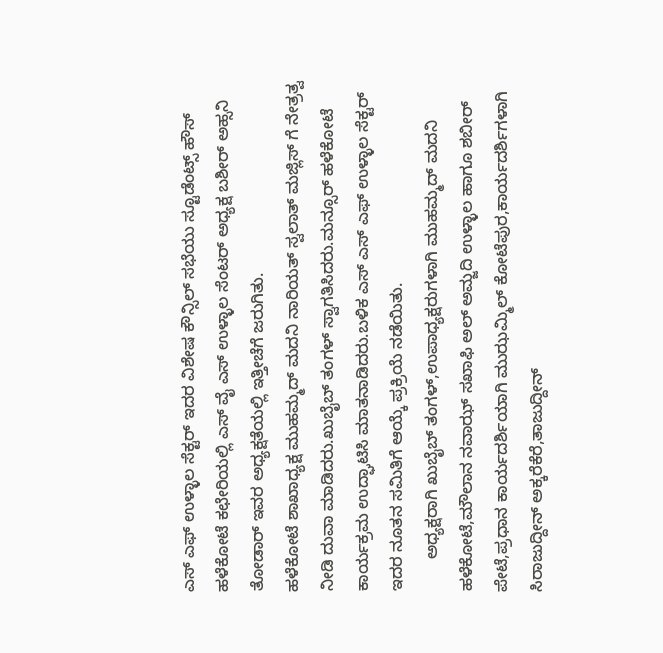ಎಸ್ ಎಫ್ ಉಳ್ಳಾಲ ಸೆಕ್ಟರ್ ಇದರ ವಿಶೇಷ ಕೌನ್ಸಿಲ್ ಸಭೆಯು ಸ್ಟೂಡೆಂಟ್ಸ್ ಹೌಸ್ ಹಳೆಕೋಟೆ ಕಛೇರಿಯಲ್ಲಿ ಎಸ್ ವೈ ಎಸ್ ಉಳ್ಳಾಲ ಸೆಂಟರ್ ಅಧ್ಯಕ್ಷ ಬಶೀರ್ ಅಹ್ಸನಿ ತೋಡಾರ್ ಇವರ ಅಧ್ಯಕ್ಷತೆಯಲ್ಲಿ ಇತ್ತೀಚೆಗೆ ಜರುಗಿತು.
ಹಳೆಕೋಟೆ ಶಾಖಾಧ್ಯಕ್ಷ ಮುಹಮ್ಮದ್ ಮದನಿ ನಾರಿಯತ್ ಸ್ವಲಾತ್ ಮಜ್ಲಿಸ್ ಗೆ ನೇತ್ರತ್ವ ನೀಡಿ ದುವಾ ಮಾಡಿದರು.ಖುಬೈಬ್ ತಂಗಳ್ ಸ್ವಾಗತಿಸಿದರು.ಮನ್ಸೂರ್ ಹಳೆಕೋಟೆ ಕಾರ್ಯಕ್ರಮ ಉದ್ಘಾಟಿಸಿ ಮಾತನಾಡಿದರು.ಬಳಿಕ ಎಸ್ ಎಸ್ ಎಫ್ ಉಳ್ಳಾಲ ಸೆಕ್ಟರ್ ಇದರ ನೂತನ ಸಮಿತಿಗೆ ಆಯ್ಕೆ ಪ್ರಕ್ರಿಯೆ ನಡೆಯಿತು.
       ಅಧ್ಯಕ್ಷರಾಗಿ ಖುಬೈಬ್ ತಂಗಳ್,ಉಪಾಧ್ಯಕ್ಷರುಗಳಾಗಿ ಮುಹಮ್ಮದ್ ಮದನಿ ಹಳೆಕೋಟೆ,ಮೌಲಾನ ನವಾಝ್ ಸಖಾಫಿ ಅಲ್ ಅಮ್ಜದಿ ಉಳ್ಳಾಲ ಹಾಗೂ ಶಬೀರ್ ಪೇಟೆ,ಪ್ರಧಾನ ಕಾರ್ಯದರ್ಶಿಯಾಗಿ ಮುಝಮ್ಮಿಲ್ ಕೋಟೆಪುರ,ಕಾರ್ಯದರ್ಶಿಗಳಾಗಿ ಸಿರಾಜುದ್ದೀನ್ ಅಕ್ಕರೆಕೆರೆ,ತಾಜುದ್ದೀನ್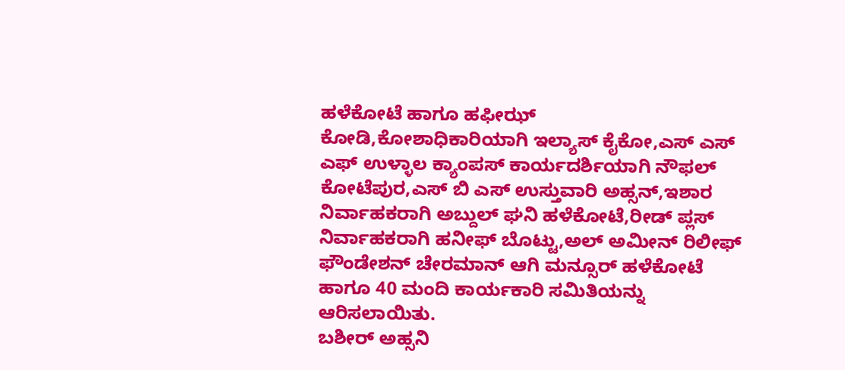ಹಳೆಕೋಟೆ ಹಾಗೂ ಹಫೀಝ್ ಕೋಡಿ,ಕೋಶಾಧಿಕಾರಿಯಾಗಿ ಇಲ್ಯಾಸ್ ಕೈಕೋ,ಎಸ್ ಎಸ್ ಎಫ್ ಉಳ್ಳಾಲ ಕ್ಯಾಂಪಸ್ ಕಾರ್ಯದರ್ಶಿಯಾಗಿ ನೌಫಲ್ ಕೋಟೆಪುರ,ಎಸ್ ಬಿ ಎಸ್ ಉಸ್ತುವಾರಿ ಅಹ್ಸನ್,ಇಶಾರ ನಿರ್ವಾಹಕರಾಗಿ ಅಬ್ದುಲ್ ಘನಿ ಹಳೆಕೋಟೆ,ರೀಡ್ ಪ್ಲಸ್ ನಿರ್ವಾಹಕರಾಗಿ ಹನೀಫ್ ಬೊಟ್ಟು,ಅಲ್ ಅಮೀನ್ ರಿಲೀಫ್ ಫೌಂಡೇಶನ್ ಚೇರಮಾನ್ ಆಗಿ ಮನ್ಸೂರ್ ಹಳೆಕೋಟೆ ಹಾಗೂ 40 ಮಂದಿ ಕಾರ್ಯಕಾರಿ ಸಮಿತಿಯನ್ನು ಆರಿಸಲಾಯಿತು.
ಬಶೀರ್ ಅಹ್ಸನಿ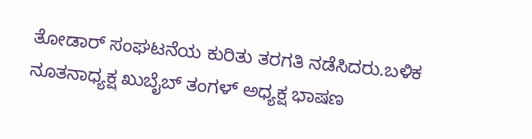ತೋಡಾರ್ ಸಂಘಟನೆಯ ಕುರಿತು ತರಗತಿ ನಡೆಸಿದರು.ಬಳಿಕ ನೂತನಾಧ್ಯಕ್ಷ ಖುಬೈಬ್ ತಂಗಳ್ ಅಧ್ಯಕ್ಷ ಭಾಷಣ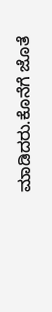ಮಾಡಿದರು.ಕೊನೆಗೆ ಜೊತೆ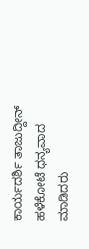ಕಾರ್ಯದರ್ಶಿ ತಾಜುದ್ದೀನ್ ಹಳೆಕೋಟೆ ಧನ್ಯವಾದ ಮಾಡಿದರು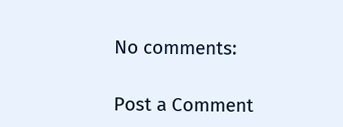No comments:

Post a Comment